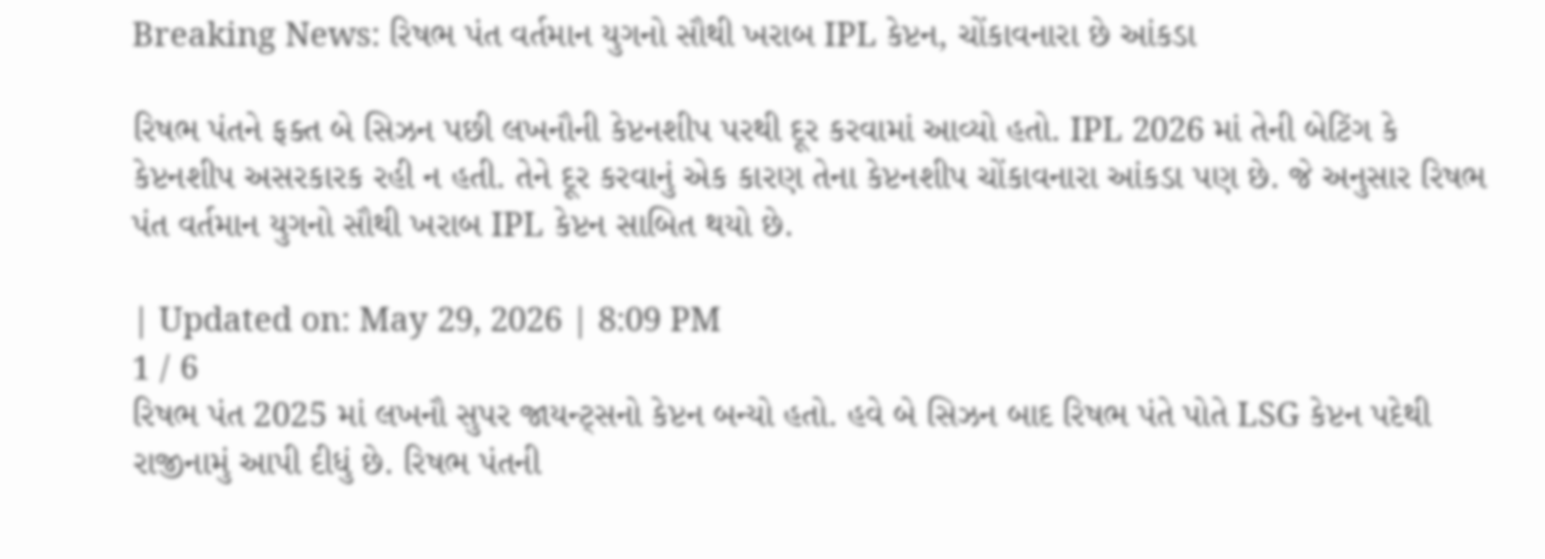Breaking News: રિષભ પંત વર્તમાન યુગનો સૌથી ખરાબ IPL કેપ્ટન, ચોંકાવનારા છે આંકડા

રિષભ પંતને ફક્ત બે સિઝન પછી લખનૌની કેપ્ટનશીપ પરથી દૂર કરવામાં આવ્યો હતો. IPL 2026 માં તેની બેટિંગ કે કેપ્ટનશીપ અસરકારક રહી ન હતી. તેને દૂર કરવાનું એક કારણ તેના કેપ્ટનશીપ ચોંકાવનારા આંકડા પણ છે. જે અનુસાર રિષભ પંત વર્તમાન યુગનો સૌથી ખરાબ IPL કેપ્ટન સાબિત થયો છે.

| Updated on: May 29, 2026 | 8:09 PM
1 / 6
રિષભ પંત 2025 માં લખનૌ સુપર જાયન્ટ્સનો કેપ્ટન બન્યો હતો. હવે બે સિઝન બાદ રિષભ પંતે પોતે LSG કેપ્ટન પદેથી રાજીનામું આપી દીધું છે. રિષભ પંતની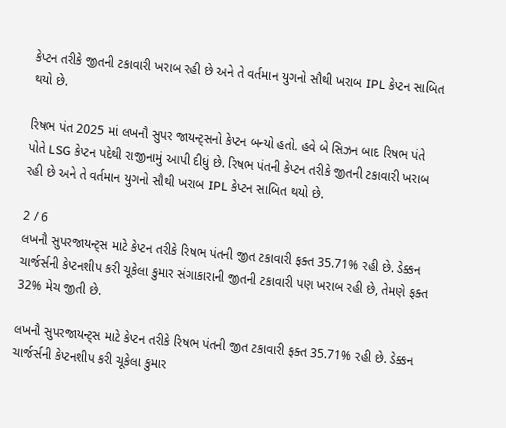કેપ્ટન તરીકે જીતની ટકાવારી ખરાબ રહી છે અને તે વર્તમાન યુગનો સૌથી ખરાબ IPL કેપ્ટન સાબિત થયો છે.

રિષભ પંત 2025 માં લખનૌ સુપર જાયન્ટ્સનો કેપ્ટન બન્યો હતો. હવે બે સિઝન બાદ રિષભ પંતે પોતે LSG કેપ્ટન પદેથી રાજીનામું આપી દીધું છે. રિષભ પંતની કેપ્ટન તરીકે જીતની ટકાવારી ખરાબ રહી છે અને તે વર્તમાન યુગનો સૌથી ખરાબ IPL કેપ્ટન સાબિત થયો છે.

2 / 6
લખનૌ સુપરજાયન્ટ્સ માટે કેપ્ટન તરીકે રિષભ પંતની જીત ટકાવારી ફક્ત 35.71% રહી છે. ડેક્કન ચાર્જર્સની કેપ્ટનશીપ કરી ચૂકેલા કુમાર સંગાકારાની જીતની ટકાવારી પણ ખરાબ રહી છે, તેમણે ફક્ત 32% મેચ જીતી છે.

લખનૌ સુપરજાયન્ટ્સ માટે કેપ્ટન તરીકે રિષભ પંતની જીત ટકાવારી ફક્ત 35.71% રહી છે. ડેક્કન ચાર્જર્સની કેપ્ટનશીપ કરી ચૂકેલા કુમાર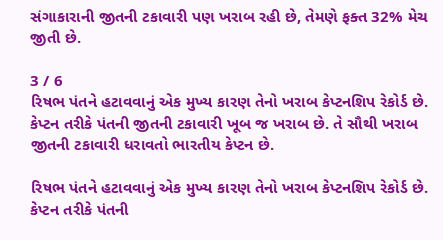સંગાકારાની જીતની ટકાવારી પણ ખરાબ રહી છે, તેમણે ફક્ત 32% મેચ જીતી છે.

3 / 6
રિષભ પંતને હટાવવાનું એક મુખ્ય કારણ તેનો ખરાબ કેપ્ટનશિપ રેકોર્ડ છે. કેપ્ટન તરીકે પંતની જીતની ટકાવારી ખૂબ જ ખરાબ છે. તે સૌથી ખરાબ જીતની ટકાવારી ધરાવતો ભારતીય કેપ્ટન છે.

રિષભ પંતને હટાવવાનું એક મુખ્ય કારણ તેનો ખરાબ કેપ્ટનશિપ રેકોર્ડ છે. કેપ્ટન તરીકે પંતની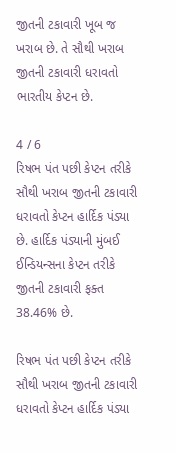જીતની ટકાવારી ખૂબ જ ખરાબ છે. તે સૌથી ખરાબ જીતની ટકાવારી ધરાવતો ભારતીય કેપ્ટન છે.

4 / 6
રિષભ પંત પછી કેપ્ટન તરીકે સૌથી ખરાબ જીતની ટકાવારી ધરાવતો કેપ્ટન હાર્દિક પંડ્યા છે. હાર્દિક પંડ્યાની મુંબઈ ઈન્ડિયન્સના કેપ્ટન તરીકે જીતની ટકાવારી ફક્ત 38.46% છે.

રિષભ પંત પછી કેપ્ટન તરીકે સૌથી ખરાબ જીતની ટકાવારી ધરાવતો કેપ્ટન હાર્દિક પંડ્યા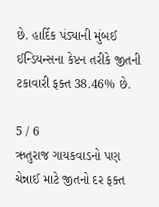છે. હાર્દિક પંડ્યાની મુંબઈ ઈન્ડિયન્સના કેપ્ટન તરીકે જીતની ટકાવારી ફક્ત 38.46% છે.

5 / 6
ઋતુરાજ ગાયકવાડનો પણ ચેન્નાઈ માટે જીતનો દર ફક્ત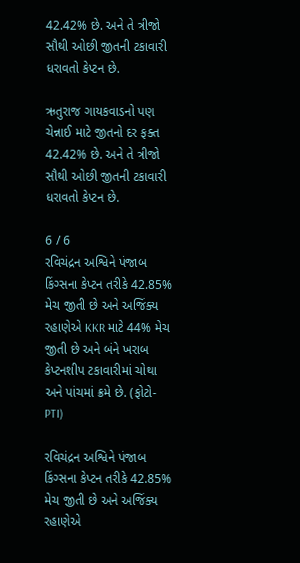42.42% છે. અને તે ત્રીજો સૌથી ઓછી જીતની ટકાવારી ધરાવતો કેપ્ટન છે.

ઋતુરાજ ગાયકવાડનો પણ ચેન્નાઈ માટે જીતનો દર ફક્ત 42.42% છે. અને તે ત્રીજો સૌથી ઓછી જીતની ટકાવારી ધરાવતો કેપ્ટન છે.

6 / 6
રવિચંદ્રન અશ્વિને પંજાબ કિંગ્સના કેપ્ટન તરીકે 42.85% મેચ જીતી છે અને અજિંક્ય રહાણેએ KKR માટે 44% મેચ જીતી છે અને બંને ખરાબ કેપ્ટનશીપ ટકાવારીમાં ચોથા અને પાંચમાં ક્રમે છે. (ફોટો-PTI)

રવિચંદ્રન અશ્વિને પંજાબ કિંગ્સના કેપ્ટન તરીકે 42.85% મેચ જીતી છે અને અજિંક્ય રહાણેએ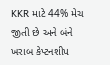KKR માટે 44% મેચ જીતી છે અને બંને ખરાબ કેપ્ટનશીપ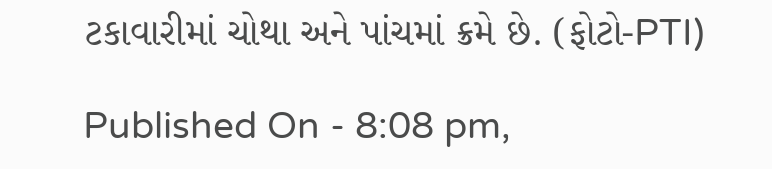ટકાવારીમાં ચોથા અને પાંચમાં ક્રમે છે. (ફોટો-PTI)

Published On - 8:08 pm,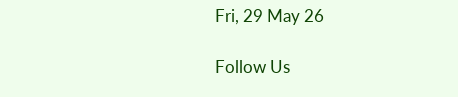Fri, 29 May 26

Follow Us